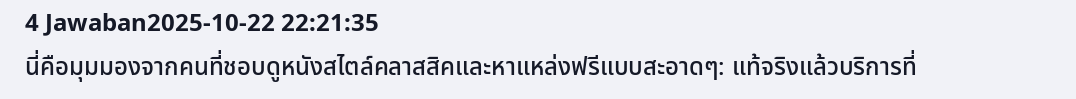4 Jawaban2025-10-22 22:21:35
นี่คือมุมมองจากคนที่ชอบดูหนังสไตล์คลาสสิคและหาแหล่งฟรีแบบสะอาดๆ: แท้จริงแล้วบริการที่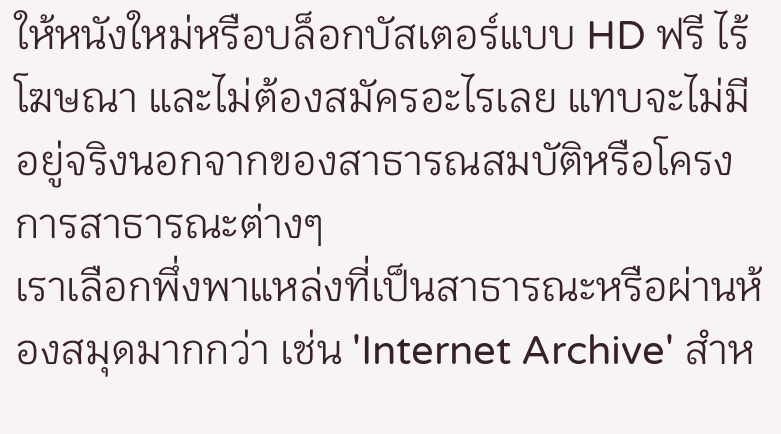ให้หนังใหม่หรือบล็อกบัสเตอร์แบบ HD ฟรี ไร้โฆษณา และไม่ต้องสมัครอะไรเลย แทบจะไม่มีอยู่จริงนอกจากของสาธารณสมบัติหรือโครงการสาธารณะต่างๆ
เราเลือกพึ่งพาแหล่งที่เป็นสาธารณะหรือผ่านห้องสมุดมากกว่า เช่น 'Internet Archive' สำห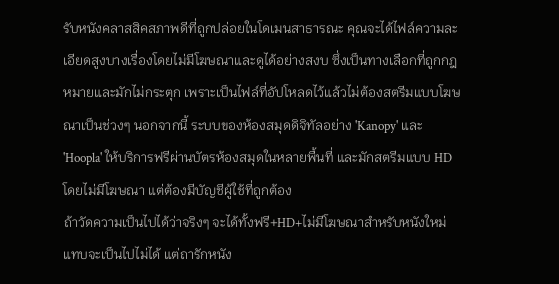รับหนังคลาสสิคสภาพดีที่ถูกปล่อยในโดเมนสาธารณะ คุณจะได้ไฟล์ความละเอียดสูงบางเรื่องโดยไม่มีโฆษณาและดูได้อย่างสงบ ซึ่งเป็นทางเลือกที่ถูกกฎหมายและมักไม่กระตุก เพราะเป็นไฟล์ที่อัปโหลดไว้แล้วไม่ต้องสตรีมแบบโฆษณาเป็นช่วงๆ นอกจากนี้ ระบบของห้องสมุดดิจิทัลอย่าง 'Kanopy' และ 'Hoopla' ให้บริการฟรีผ่านบัตรห้องสมุดในหลายพื้นที่ และมักสตรีมแบบ HD โดยไม่มีโฆษณา แต่ต้องมีบัญชีผู้ใช้ที่ถูกต้อง
ถ้าวัดความเป็นไปได้ว่าจริงๆ จะได้ทั้งฟรี+HD+ไม่มีโฆษณาสำหรับหนังใหม่ แทบจะเป็นไปไม่ได้ แต่ถารักหนัง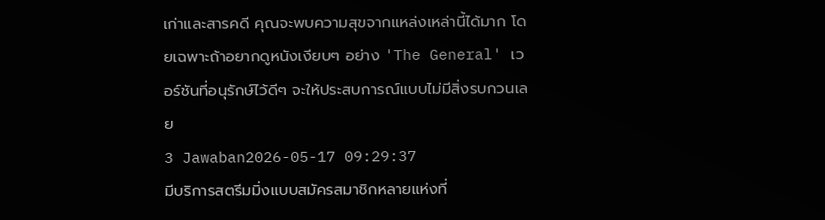เก่าและสารคดี คุณจะพบความสุขจากแหล่งเหล่านี้ได้มาก โดยเฉพาะถ้าอยากดูหนังเงียบๆ อย่าง 'The General' เวอร์ชันที่อนุรักษ์ไว้ดีๆ จะให้ประสบการณ์แบบไม่มีสิ่งรบกวนเลย
3 Jawaban2026-05-17 09:29:37
มีบริการสตรีมมิ่งแบบสมัครสมาชิกหลายแห่งที่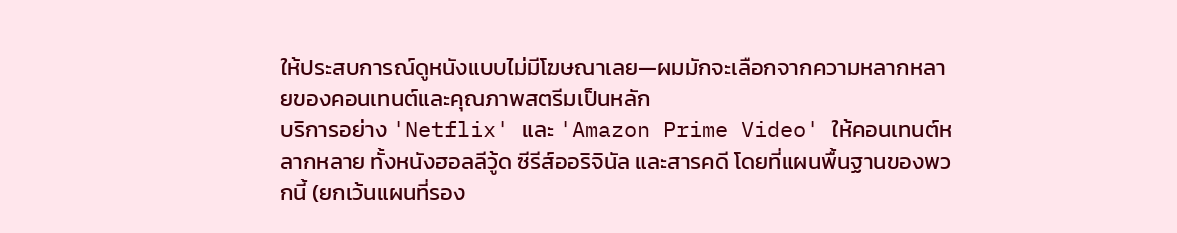ให้ประสบการณ์ดูหนังแบบไม่มีโฆษณาเลย—ผมมักจะเลือกจากความหลากหลายของคอนเทนต์และคุณภาพสตรีมเป็นหลัก
บริการอย่าง 'Netflix' และ 'Amazon Prime Video' ให้คอนเทนต์หลากหลาย ทั้งหนังฮอลลีวู้ด ซีรีส์ออริจินัล และสารคดี โดยที่แผนพื้นฐานของพวกนี้ (ยกเว้นแผนที่รอง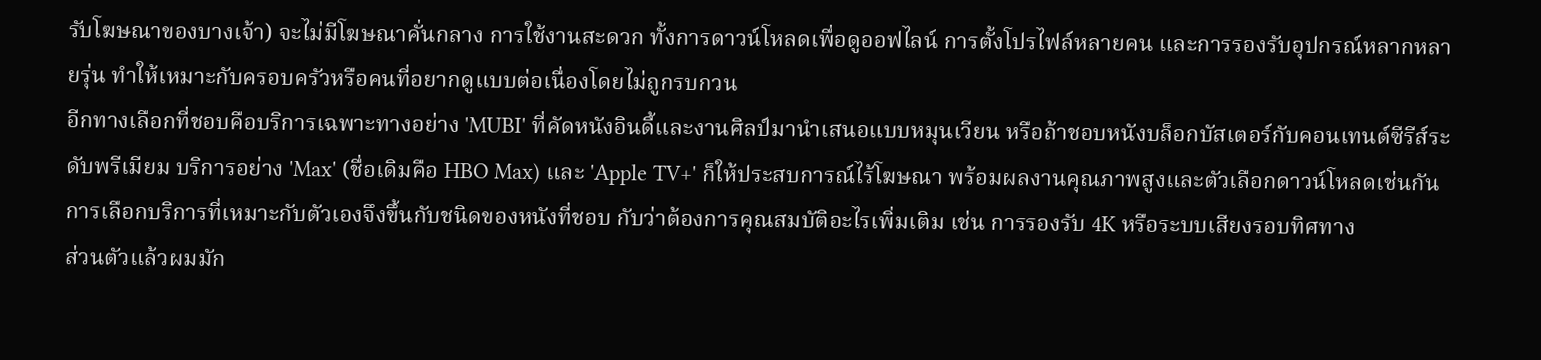รับโฆษณาของบางเจ้า) จะไม่มีโฆษณาคั่นกลาง การใช้งานสะดวก ทั้งการดาวน์โหลดเพื่อดูออฟไลน์ การตั้งโปรไฟล์หลายคน และการรองรับอุปกรณ์หลากหลายรุ่น ทำให้เหมาะกับครอบครัวหรือคนที่อยากดูแบบต่อเนื่องโดยไม่ถูกรบกวน
อีกทางเลือกที่ชอบคือบริการเฉพาะทางอย่าง 'MUBI' ที่คัดหนังอินดี้และงานศิลป์มานำเสนอแบบหมุนเวียน หรือถ้าชอบหนังบล็อกบัสเตอร์กับคอนเทนต์ซีรีส์ระดับพรีเมียม บริการอย่าง 'Max' (ชื่อเดิมคือ HBO Max) และ 'Apple TV+' ก็ให้ประสบการณ์ไร้โฆษณา พร้อมผลงานคุณภาพสูงและตัวเลือกดาวน์โหลดเช่นกัน การเลือกบริการที่เหมาะกับตัวเองจึงขึ้นกับชนิดของหนังที่ชอบ กับว่าต้องการคุณสมบัติอะไรเพิ่มเติม เช่น การรองรับ 4K หรือระบบเสียงรอบทิศทาง
ส่วนตัวแล้วผมมัก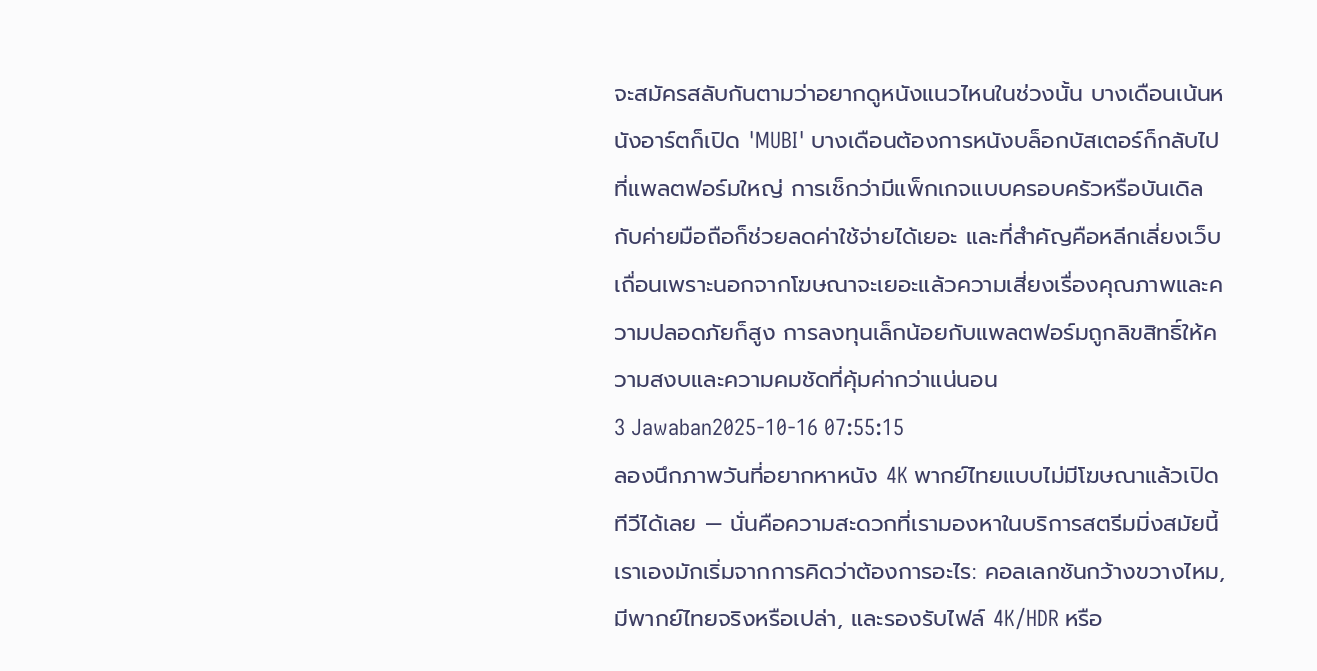จะสมัครสลับกันตามว่าอยากดูหนังแนวไหนในช่วงนั้น บางเดือนเน้นหนังอาร์ตก็เปิด 'MUBI' บางเดือนต้องการหนังบล็อกบัสเตอร์ก็กลับไปที่แพลตฟอร์มใหญ่ การเช็กว่ามีแพ็กเกจแบบครอบครัวหรือบันเดิลกับค่ายมือถือก็ช่วยลดค่าใช้จ่ายได้เยอะ และที่สำคัญคือหลีกเลี่ยงเว็บเถื่อนเพราะนอกจากโฆษณาจะเยอะแล้วความเสี่ยงเรื่องคุณภาพและความปลอดภัยก็สูง การลงทุนเล็กน้อยกับแพลตฟอร์มถูกลิขสิทธิ์ให้ความสงบและความคมชัดที่คุ้มค่ากว่าแน่นอน
3 Jawaban2025-10-16 07:55:15
ลองนึกภาพวันที่อยากหาหนัง 4K พากย์ไทยแบบไม่มีโฆษณาแล้วเปิดทีวีได้เลย — นั่นคือความสะดวกที่เรามองหาในบริการสตรีมมิ่งสมัยนี้ เราเองมักเริ่มจากการคิดว่าต้องการอะไร: คอลเลกชันกว้างขวางไหม, มีพากย์ไทยจริงหรือเปล่า, และรองรับไฟล์ 4K/HDR หรือ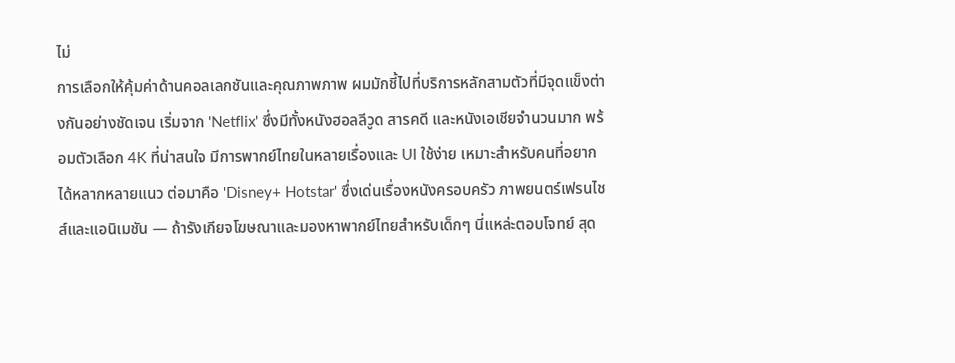ไม่
การเลือกให้คุ้มค่าด้านคอลเลกชันและคุณภาพภาพ ผมมักชี้ไปที่บริการหลักสามตัวที่มีจุดแข็งต่างกันอย่างชัดเจน เริ่มจาก 'Netflix' ซึ่งมีทั้งหนังฮอลลีวูด สารคดี และหนังเอเชียจำนวนมาก พร้อมตัวเลือก 4K ที่น่าสนใจ มีการพากย์ไทยในหลายเรื่องและ UI ใช้ง่าย เหมาะสำหรับคนที่อยากได้หลากหลายแนว ต่อมาคือ 'Disney+ Hotstar' ซึ่งเด่นเรื่องหนังครอบครัว ภาพยนตร์เฟรนไชส์และแอนิเมชัน — ถ้ารังเกียจโฆษณาและมองหาพากย์ไทยสำหรับเด็กๆ นี่แหล่ะตอบโจทย์ สุด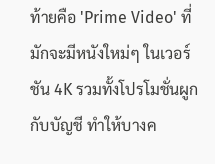ท้ายคือ 'Prime Video' ที่มักจะมีหนังใหม่ๆ ในเวอร์ชัน 4K รวมทั้งโปรโมชั่นผูกกับบัญชี ทำให้บางค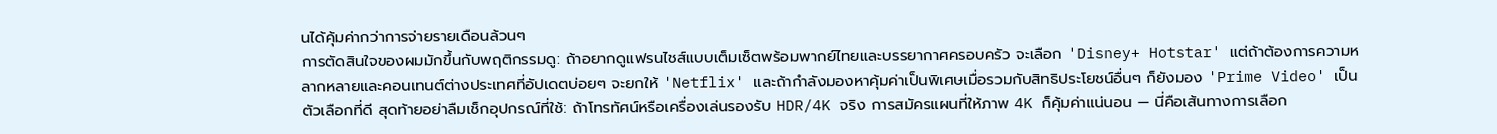นได้คุ้มค่ากว่าการจ่ายรายเดือนล้วนๆ
การตัดสินใจของผมมักขึ้นกับพฤติกรรมดู: ถ้าอยากดูแฟรนไชส์แบบเต็มเซ็ตพร้อมพากย์ไทยและบรรยากาศครอบครัว จะเลือก 'Disney+ Hotstar' แต่ถ้าต้องการความหลากหลายและคอนเทนต์ต่างประเทศที่อัปเดตบ่อยๆ จะยกให้ 'Netflix' และถ้ากำลังมองหาคุ้มค่าเป็นพิเศษเมื่อรวมกับสิทธิประโยชน์อื่นๆ ก็ยังมอง 'Prime Video' เป็นตัวเลือกที่ดี สุดท้ายอย่าลืมเช็กอุปกรณ์ที่ใช้: ถ้าโทรทัศน์หรือเครื่องเล่นรองรับ HDR/4K จริง การสมัครแผนที่ให้ภาพ 4K ก็คุ้มค่าแน่นอน — นี่คือเส้นทางการเลือก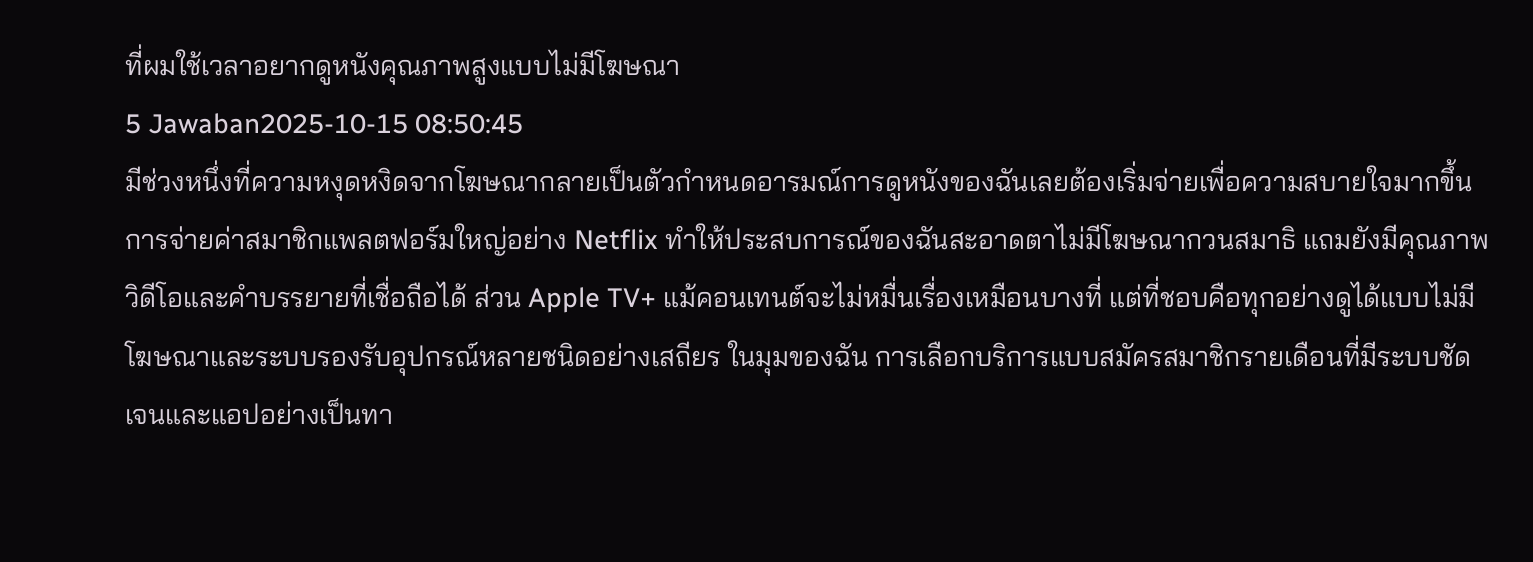ที่ผมใช้เวลาอยากดูหนังคุณภาพสูงแบบไม่มีโฆษณา
5 Jawaban2025-10-15 08:50:45
มีช่วงหนึ่งที่ความหงุดหงิดจากโฆษณากลายเป็นตัวกำหนดอารมณ์การดูหนังของฉันเลยต้องเริ่มจ่ายเพื่อความสบายใจมากขึ้น
การจ่ายค่าสมาชิกแพลตฟอร์มใหญ่อย่าง Netflix ทำให้ประสบการณ์ของฉันสะอาดตาไม่มีโฆษณากวนสมาธิ แถมยังมีคุณภาพวิดีโอและคำบรรยายที่เชื่อถือได้ ส่วน Apple TV+ แม้คอนเทนต์จะไม่หมื่นเรื่องเหมือนบางที่ แต่ที่ชอบคือทุกอย่างดูได้แบบไม่มีโฆษณาและระบบรองรับอุปกรณ์หลายชนิดอย่างเสถียร ในมุมของฉัน การเลือกบริการแบบสมัครสมาชิกรายเดือนที่มีระบบชัดเจนและแอปอย่างเป็นทา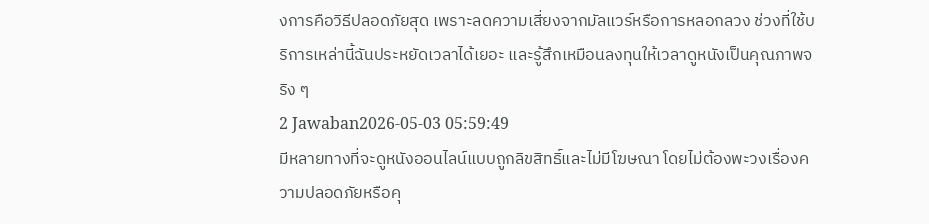งการคือวิธีปลอดภัยสุด เพราะลดความเสี่ยงจากมัลแวร์หรือการหลอกลวง ช่วงที่ใช้บริการเหล่านี้ฉันประหยัดเวลาได้เยอะ และรู้สึกเหมือนลงทุนให้เวลาดูหนังเป็นคุณภาพจริง ๆ
2 Jawaban2026-05-03 05:59:49
มีหลายทางที่จะดูหนังออนไลน์แบบถูกลิขสิทธิ์และไม่มีโฆษณา โดยไม่ต้องพะวงเรื่องความปลอดภัยหรือคุ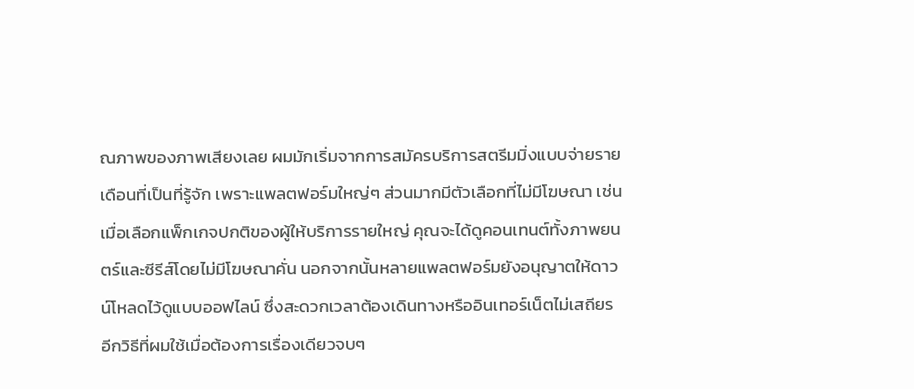ณภาพของภาพเสียงเลย ผมมักเริ่มจากการสมัครบริการสตรีมมิ่งแบบจ่ายรายเดือนที่เป็นที่รู้จัก เพราะแพลตฟอร์มใหญ่ๆ ส่วนมากมีตัวเลือกที่ไม่มีโฆษณา เช่น เมื่อเลือกแพ็กเกจปกติของผู้ให้บริการรายใหญ่ คุณจะได้ดูคอนเทนต์ทั้งภาพยนตร์และซีรีส์โดยไม่มีโฆษณาคั่น นอกจากนั้นหลายแพลตฟอร์มยังอนุญาตให้ดาวน์โหลดไว้ดูแบบออฟไลน์ ซึ่งสะดวกเวลาต้องเดินทางหรืออินเทอร์เน็ตไม่เสถียร
อีกวิธีที่ผมใช้เมื่อต้องการเรื่องเดียวจบๆ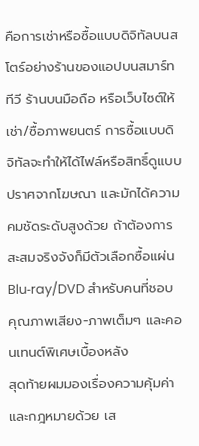คือการเช่าหรือซื้อแบบดิจิทัลบนสโตร์อย่างร้านของแอปบนสมาร์ททีวี ร้านบนมือถือ หรือเว็บไซต์ให้เช่า/ซื้อภาพยนตร์ การซื้อแบบดิจิทัลจะทำให้ได้ไฟล์หรือสิทธิ์ดูแบบปราศจากโฆษณา และมักได้ความคมชัดระดับสูงด้วย ถ้าต้องการสะสมจริงจังก็มีตัวเลือกซื้อแผ่น Blu‑ray/DVD สำหรับคนที่ชอบคุณภาพเสียง-ภาพเต็มๆ และคอนเทนต์พิเศษเบื้องหลัง
สุดท้ายผมมองเรื่องความคุ้มค่าและกฎหมายด้วย เส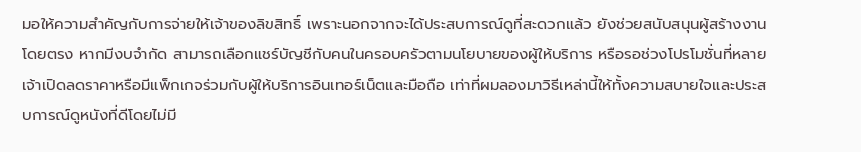มอให้ความสำคัญกับการจ่ายให้เจ้าของลิขสิทธิ์ เพราะนอกจากจะได้ประสบการณ์ดูที่สะดวกแล้ว ยังช่วยสนับสนุนผู้สร้างงานโดยตรง หากมีงบจำกัด สามารถเลือกแชร์บัญชีกับคนในครอบครัวตามนโยบายของผู้ให้บริการ หรือรอช่วงโปรโมชั่นที่หลายเจ้าเปิดลดราคาหรือมีแพ็กเกจร่วมกับผู้ให้บริการอินเทอร์เน็ตและมือถือ เท่าที่ผมลองมาวิธีเหล่านี้ให้ทั้งความสบายใจและประสบการณ์ดูหนังที่ดีโดยไม่มี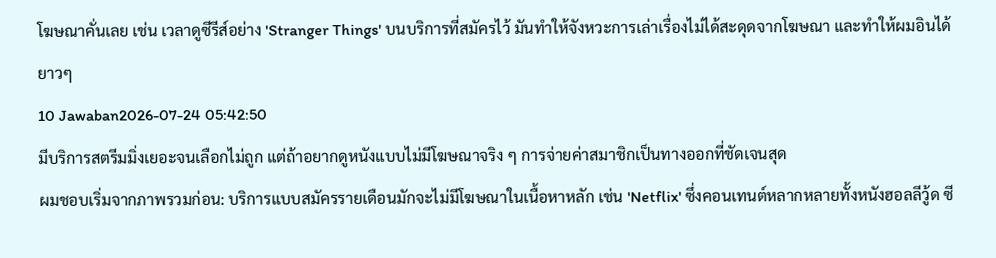โฆษณาคั่นเลย เช่น เวลาดูซีรีส์อย่าง 'Stranger Things' บนบริการที่สมัครไว้ มันทำให้จังหวะการเล่าเรื่องไม่ได้สะดุดจากโฆษณา และทำให้ผมอินได้ยาวๆ
10 Jawaban2026-07-24 05:42:50
มีบริการสตรีมมิ่งเยอะจนเลือกไม่ถูก แต่ถ้าอยากดูหนังแบบไม่มีโฆษณาจริง ๆ การจ่ายค่าสมาชิกเป็นทางออกที่ชัดเจนสุด
ผมชอบเริ่มจากภาพรวมก่อน: บริการแบบสมัครรายเดือนมักจะไม่มีโฆษณาในเนื้อหาหลัก เช่น 'Netflix' ซึ่งคอนเทนต์หลากหลายทั้งหนังฮอลลีวู้ด ซี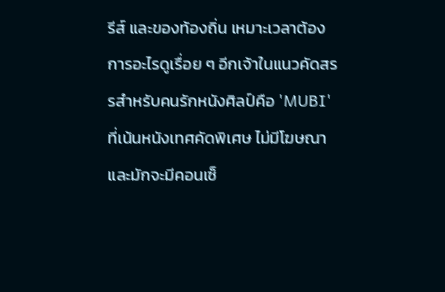รีส์ และของท้องถิ่น เหมาะเวลาต้องการอะไรดูเรื่อย ๆ อีกเจ้าในแนวคัดสรรสำหรับคนรักหนังศิลป์คือ 'MUBI' ที่เน้นหนังเทศคัดพิเศษ ไม่มีโฆษณา และมักจะมีคอนเซ็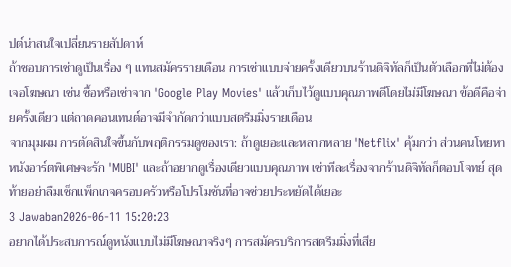ปต์น่าสนใจเปลี่ยนรายสัปดาห์
ถ้าชอบการเช่าดูเป็นเรื่อง ๆ แทนสมัครรายเดือน การเช่าแบบจ่ายครั้งเดียวบนร้านดิจิทัลก็เป็นตัวเลือกที่ไม่ต้องเจอโฆษณา เช่น ซื้อหรือเช่าจาก 'Google Play Movies' แล้วเก็บไว้ดูแบบคุณภาพดีโดยไม่มีโฆษณา ข้อดีคือจ่ายครั้งเดียว แต่ถาดคอนเทนต์อาจมีจำกัดกว่าแบบสตรีมมิ่งรายเดือน
จากมุมผม การตัดสินใจขึ้นกับพฤติกรรมดูของเรา: ถ้าดูเยอะและหลากหลาย 'Netflix' คุ้มกว่า ส่วนคนโหยหาหนังอาร์ตพิเศษจะรัก 'MUBI' และถ้าอยากดูเรื่องเดียวแบบคุณภาพ เช่าทีละเรื่องจากร้านดิจิทัลก็ตอบโจทย์ สุดท้ายอย่าลืมเช็กแพ็กเกจครอบครัวหรือโปรโมชันที่อาจช่วยประหยัดได้เยอะ
3 Jawaban2026-06-11 15:20:23
อยากได้ประสบการณ์ดูหนังแบบไม่มีโฆษณาจริงๆ การสมัครบริการสตรีมมิ่งที่เสีย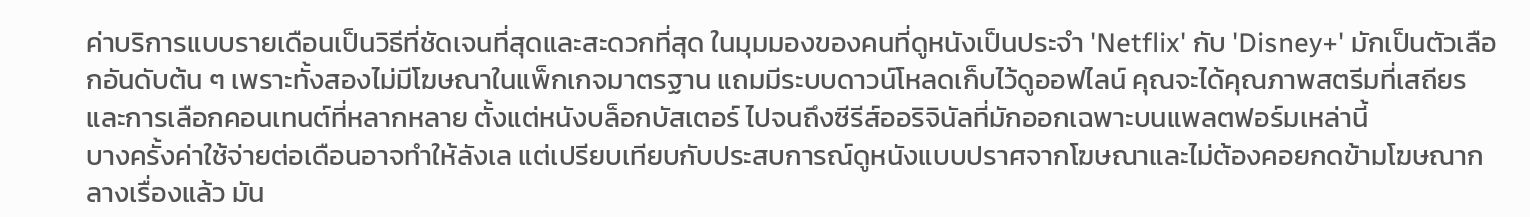ค่าบริการแบบรายเดือนเป็นวิธีที่ชัดเจนที่สุดและสะดวกที่สุด ในมุมมองของคนที่ดูหนังเป็นประจำ 'Netflix' กับ 'Disney+' มักเป็นตัวเลือกอันดับต้น ๆ เพราะทั้งสองไม่มีโฆษณาในแพ็กเกจมาตรฐาน แถมมีระบบดาวน์โหลดเก็บไว้ดูออฟไลน์ คุณจะได้คุณภาพสตรีมที่เสถียรและการเลือกคอนเทนต์ที่หลากหลาย ตั้งแต่หนังบล็อกบัสเตอร์ ไปจนถึงซีรีส์ออริจินัลที่มักออกเฉพาะบนแพลตฟอร์มเหล่านี้
บางครั้งค่าใช้จ่ายต่อเดือนอาจทำให้ลังเล แต่เปรียบเทียบกับประสบการณ์ดูหนังแบบปราศจากโฆษณาและไม่ต้องคอยกดข้ามโฆษณากลางเรื่องแล้ว มัน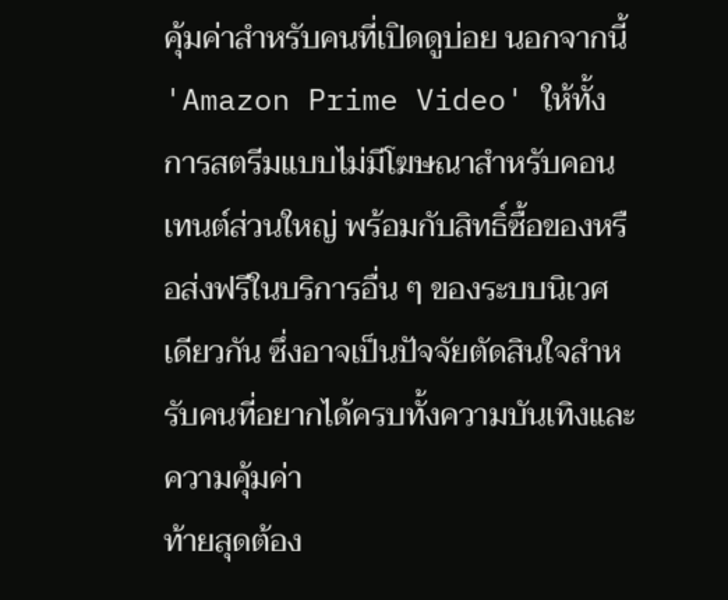คุ้มค่าสำหรับคนที่เปิดดูบ่อย นอกจากนี้ 'Amazon Prime Video' ให้ทั้งการสตรีมแบบไม่มีโฆษณาสำหรับคอนเทนต์ส่วนใหญ่ พร้อมกับสิทธิ์ซื้อของหรือส่งฟรีในบริการอื่น ๆ ของระบบนิเวศเดียวกัน ซึ่งอาจเป็นปัจจัยตัดสินใจสำหรับคนที่อยากได้ครบทั้งความบันเทิงและความคุ้มค่า
ท้ายสุดต้อง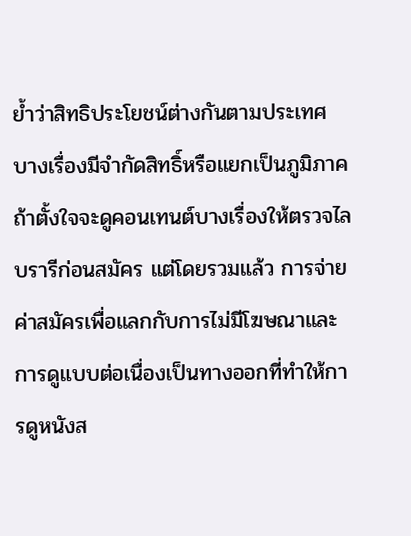ย้ำว่าสิทธิประโยชน์ต่างกันตามประเทศ บางเรื่องมีจำกัดสิทธิ์หรือแยกเป็นภูมิภาค ถ้าตั้งใจจะดูคอนเทนต์บางเรื่องให้ตรวจไลบรารีก่อนสมัคร แต่โดยรวมแล้ว การจ่ายค่าสมัครเพื่อแลกกับการไม่มีโฆษณาและการดูแบบต่อเนื่องเป็นทางออกที่ทำให้การดูหนังส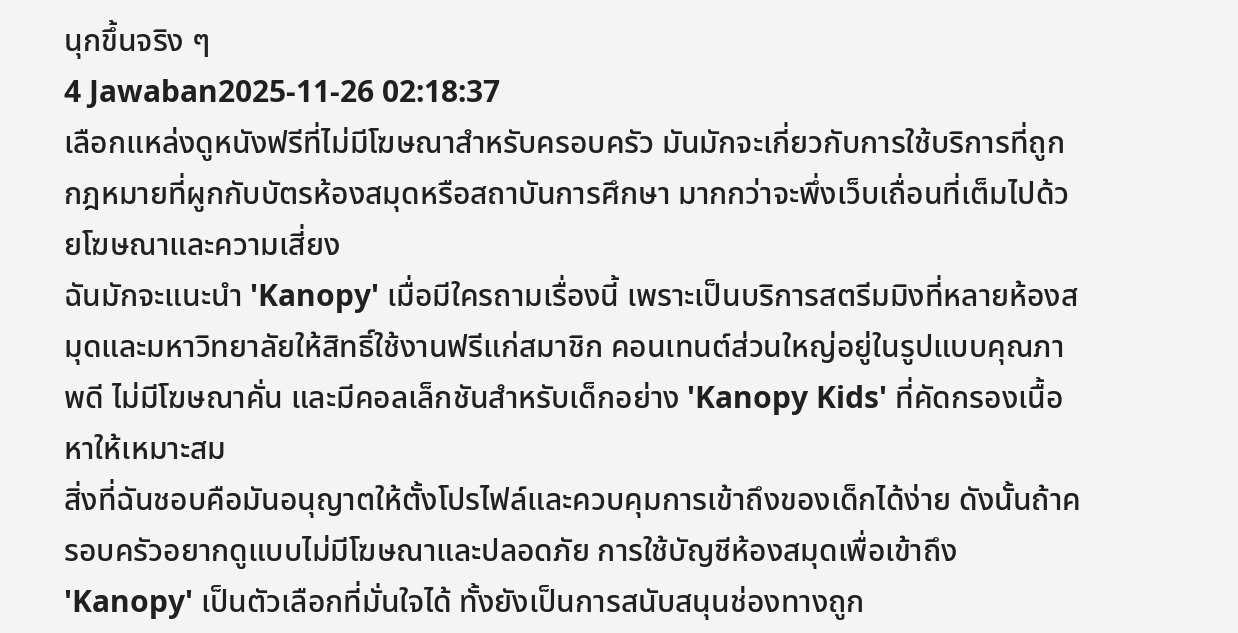นุกขึ้นจริง ๆ
4 Jawaban2025-11-26 02:18:37
เลือกแหล่งดูหนังฟรีที่ไม่มีโฆษณาสำหรับครอบครัว มันมักจะเกี่ยวกับการใช้บริการที่ถูกกฎหมายที่ผูกกับบัตรห้องสมุดหรือสถาบันการศึกษา มากกว่าจะพึ่งเว็บเถื่อนที่เต็มไปด้วยโฆษณาและความเสี่ยง
ฉันมักจะแนะนำ 'Kanopy' เมื่อมีใครถามเรื่องนี้ เพราะเป็นบริการสตรีมมิงที่หลายห้องสมุดและมหาวิทยาลัยให้สิทธิ์ใช้งานฟรีแก่สมาชิก คอนเทนต์ส่วนใหญ่อยู่ในรูปแบบคุณภาพดี ไม่มีโฆษณาคั่น และมีคอลเล็กชันสำหรับเด็กอย่าง 'Kanopy Kids' ที่คัดกรองเนื้อหาให้เหมาะสม
สิ่งที่ฉันชอบคือมันอนุญาตให้ตั้งโปรไฟล์และควบคุมการเข้าถึงของเด็กได้ง่าย ดังนั้นถ้าครอบครัวอยากดูแบบไม่มีโฆษณาและปลอดภัย การใช้บัญชีห้องสมุดเพื่อเข้าถึง 'Kanopy' เป็นตัวเลือกที่มั่นใจได้ ทั้งยังเป็นการสนับสนุนช่องทางถูก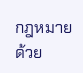กฎหมายด้วย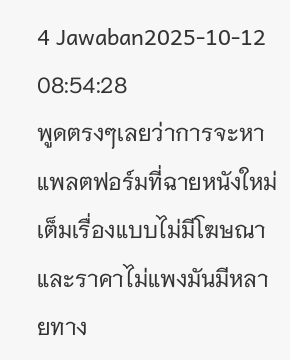4 Jawaban2025-10-12 08:54:28
พูดตรงๆเลยว่าการจะหาแพลตฟอร์มที่ฉายหนังใหม่เต็มเรื่องแบบไม่มีโฆษณาและราคาไม่แพงมันมีหลายทาง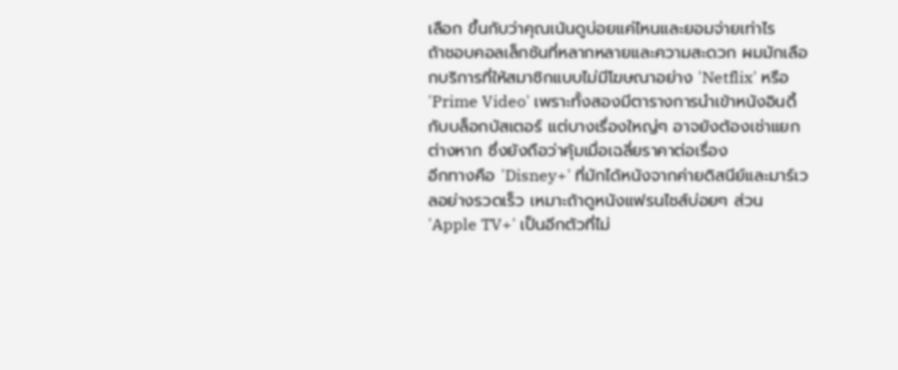เลือก ขึ้นกับว่าคุณเน้นดูบ่อยแค่ไหนและยอมจ่ายเท่าไร
ถ้าชอบคอลเล็กชันที่หลากหลายและความสะดวก ผมมักเลือกบริการที่ให้สมาชิกแบบไม่มีโฆษณาอย่าง 'Netflix' หรือ 'Prime Video' เพราะทั้งสองมีตารางการนำเข้าหนังอินดี้กับบล็อกบัสเตอร์ แต่บางเรื่องใหญ่ๆ อาจยังต้องเช่าแยกต่างหาก ซึ่งยังถือว่าคุ้มเมื่อเฉลี่ยราคาต่อเรื่อง
อีกทางคือ 'Disney+' ที่มักได้หนังจากค่ายดิสนีย์และมาร์เวลอย่างรวดเร็ว เหมาะถ้าดูหนังแฟรนไชส์บ่อยๆ ส่วน 'Apple TV+' เป็นอีกตัวที่ไม่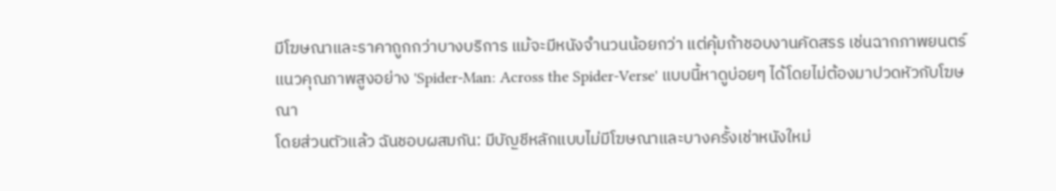มีโฆษณาและราคาถูกกว่าบางบริการ แม้จะมีหนังจำนวนน้อยกว่า แต่คุ้มถ้าชอบงานคัดสรร เช่นฉากภาพยนตร์แนวคุณภาพสูงอย่าง 'Spider-Man: Across the Spider-Verse' แบบนี้หาดูบ่อยๆ ได้โดยไม่ต้องมาปวดหัวกับโฆษณา
โดยส่วนตัวแล้ว ฉันชอบผสมกัน: มีบัญชีหลักแบบไม่มีโฆษณาและบางครั้งเช่าหนังใหม่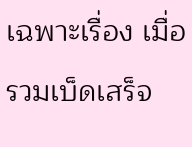เฉพาะเรื่อง เมื่อรวมเบ็ดเสร็จ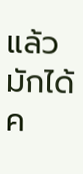แล้วมักได้ค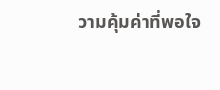วามคุ้มค่าที่พอใจ